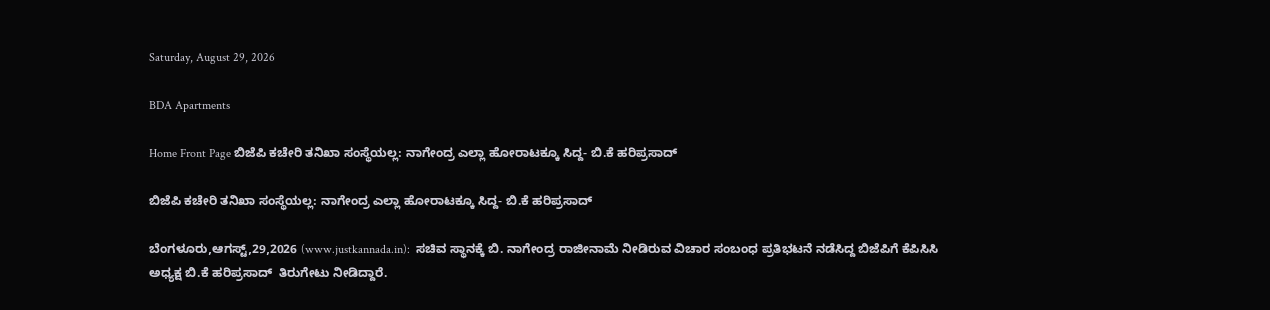Saturday, August 29, 2026

BDA Apartments

Home Front Page ಬಿಜೆಪಿ ಕಚೇರಿ ತನಿಖಾ ಸಂಸ್ಥೆಯಲ್ಲ: ನಾಗೇಂದ್ರ ಎಲ್ಲಾ ಹೋರಾಟಕ್ಕೂ ಸಿದ್ದ- ಬಿ.ಕೆ ಹರಿಪ್ರಸಾದ್

ಬಿಜೆಪಿ ಕಚೇರಿ ತನಿಖಾ ಸಂಸ್ಥೆಯಲ್ಲ: ನಾಗೇಂದ್ರ ಎಲ್ಲಾ ಹೋರಾಟಕ್ಕೂ ಸಿದ್ದ- ಬಿ.ಕೆ ಹರಿಪ್ರಸಾದ್

ಬೆಂಗಳೂರು,ಆಗಸ್ಟ್,29,2026 (www.justkannada.in):  ಸಚಿವ ಸ್ಥಾನಕ್ಕೆ ಬಿ. ನಾಗೇಂದ್ರ ರಾಜೀನಾಮೆ ನೀಡಿರುವ ವಿಚಾರ ಸಂಬಂಧ ಪ್ರತಿಭಟನೆ ನಡೆಸಿದ್ದ ಬಿಜೆಪಿಗೆ ಕೆಪಿಸಿಸಿ ಅಧ್ಯಕ್ಷ ಬಿ.ಕೆ ಹರಿಪ್ರಸಾದ್  ತಿರುಗೇಟು ನೀಡಿದ್ದಾರೆ.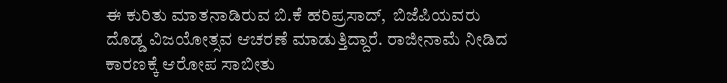ಈ ಕುರಿತು ಮಾತನಾಡಿರುವ ಬಿ.ಕೆ ಹರಿಪ್ರಸಾದ್,  ಬಿಜೆಪಿಯವರು ದೊಡ್ಡ ವಿಜಯೋತ್ಸವ ಆಚರಣೆ ಮಾಡುತ್ತಿದ್ದಾರೆ. ರಾಜೀನಾಮೆ ನೀಡಿದ ಕಾರಣಕ್ಕೆ ಆರೋಪ ಸಾಬೀತು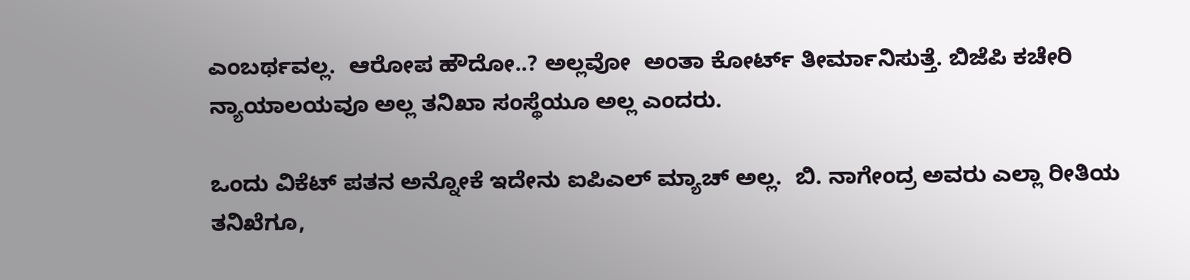ಎಂಬರ್ಥವಲ್ಲ.  ಆರೋಪ ಹೌದೋ..? ಅಲ್ಲವೋ  ಅಂತಾ ಕೋರ್ಟ್ ತೀರ್ಮಾನಿಸುತ್ತೆ. ಬಿಜೆಪಿ ಕಚೇರಿ ನ್ಯಾಯಾಲಯವೂ ಅಲ್ಲ ತನಿಖಾ ಸಂಸ್ಥೆಯೂ ಅಲ್ಲ ಎಂದರು.

ಒಂದು ವಿಕೆಟ್ ಪತನ ಅನ್ನೋಕೆ ಇದೇನು ಐಪಿಎಲ್ ಮ್ಯಾಚ್ ಅಲ್ಲ.  ಬಿ. ನಾಗೇಂದ್ರ ಅವರು ಎಲ್ಲಾ ರೀತಿಯ ತನಿಖೆಗೂ,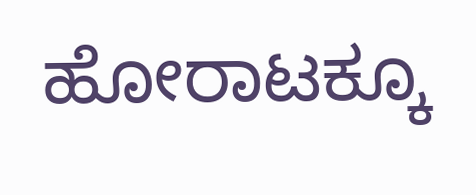ಹೋರಾಟಕ್ಕೂ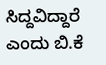ಸಿದ್ದವಿದ್ದಾರೆ ಎಂದು ಬಿ.ಕೆ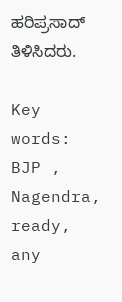ಹರಿಪ್ರಸಾದ್ ತಿಳಿಸಿದರು.

Key words: BJP , Nagendra, ready, any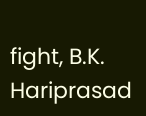fight, B.K. Hariprasad